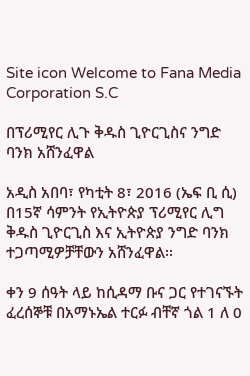Site icon Welcome to Fana Media Corporation S.C

በፕሪሚየር ሊጉ ቅዱስ ጊዮርጊስና ንግድ ባንክ አሸንፈዋል

አዲስ አበባ፣ የካቲት 8፣ 2016 (ኤፍ ቢ ሲ) በ15ኛ ሳምንት የኢትዮጵያ ፕሪሚየር ሊግ ቅዱስ ጊዮርጊስ እና ኢትዮጵያ ንግድ ባንክ ተጋጣሚዎቻቸውን አሸንፈዋል፡፡

ቀን 9 ሰዓት ላይ ከሲዳማ ቡና ጋር የተገናኙት ፈረሰኞቹ በአማኑኤል ተርፉ ብቸኛ ጎል 1 ለ 0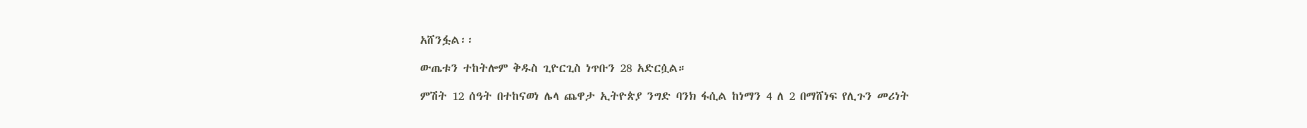አሸንፏል፡፡

ውጤቱን ተከትሎም ቅዱስ ጊዮርጊስ ነጥቡን 28 አድርሷል።

ምሽት 12 ሰዓት በተከናወነ ሌላ ጨዋታ ኢትዮጵያ ንግድ ባንክ ፋሲል ከነማን 4 ለ 2 በማሸነፍ የሊጉን መሪነት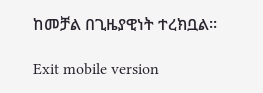ከመቻል በጊዜያዊነት ተረክቧል፡፡

Exit mobile version